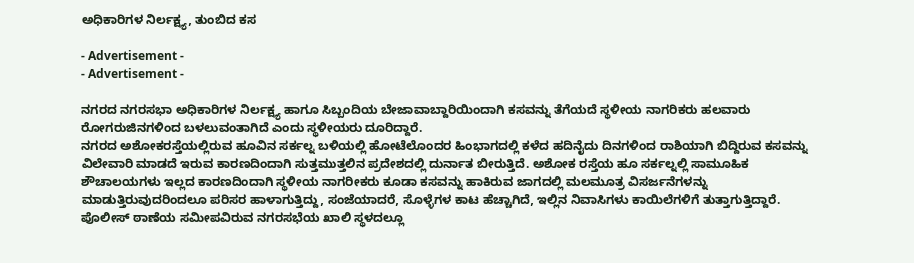ಅಧಿಕಾರಿಗಳ ನಿರ್ಲಕ್ಷ್ಯ, ತುಂಬಿದ ಕಸ

- Advertisement -
- Advertisement -

ನಗರದ ನಗರಸಭಾ ಅಧಿಕಾರಿಗಳ ನಿರ್ಲಕ್ಷ್ಯ ಹಾಗೂ ಸಿಬ್ಬಂದಿಯ ಬೇಜಾವಾಬ್ದಾರಿಯಿಂದಾಗಿ ಕಸವನ್ನು ತೆಗೆಯದೆ ಸ್ಥಳೀಯ ನಾಗರಿಕರು ಹಲವಾರು ರೋಗರುಜಿನಗಳಿಂದ ಬಳಲುವಂತಾಗಿದೆ ಎಂದು ಸ್ಥಳೀಯರು ದೂರಿದ್ದಾರೆ.
ನಗರದ ಅಶೋಕರಸ್ತೆಯಲ್ಲಿರುವ ಹೂವಿನ ಸರ್ಕಲ್ನ ಬಳಿಯಲ್ಲಿ ಹೋಟೆಲೊಂದರ ಹಿಂಭಾಗದಲ್ಲಿ ಕಳೆದ ಹದಿನೈದು ದಿನಗಳಿಂದ ರಾಶಿಯಾಗಿ ಬಿದ್ದಿರುವ ಕಸವನ್ನು ವಿಲೇವಾರಿ ಮಾಡದೆ ಇರುವ ಕಾರಣದಿಂದಾಗಿ ಸುತ್ತಮುತ್ತಲಿನ ಪ್ರದೇಶದಲ್ಲಿ ದುರ್ನಾತ ಬೀರುತ್ತಿದೆ. ಅಶೋಕ ರಸ್ತೆಯ ಹೂ ಸರ್ಕಲ್ನಲ್ಲಿ ಸಾಮೂಹಿಕ ಶೌಚಾಲಯಗಳು ಇಲ್ಲದ ಕಾರಣದಿಂದಾಗಿ ಸ್ಥಳೀಯ ನಾಗರೀಕರು ಕೂಡಾ ಕಸವನ್ನು ಹಾಕಿರುವ ಜಾಗದಲ್ಲಿ ಮಲಮೂತ್ರ ವಿಸರ್ಜನೆಗಳನ್ನು ಮಾಡುತ್ತಿರುವುದರಿಂದಲೂ ಪರಿಸರ ಹಾಳಾಗುತ್ತಿದ್ದು, ಸಂಜೆಯಾದರೆ, ಸೊಳ್ಳೆಗಳ ಕಾಟ ಹೆಚ್ಚಾಗಿದೆ, ಇಲ್ಲಿನ ನಿವಾಸಿಗಳು ಕಾಯಿಲೆಗಳಿಗೆ ತುತ್ತಾಗುತ್ತಿದ್ದಾರೆ. ಪೊಲೀಸ್ ಠಾಣೆಯ ಸಮೀಪವಿರುವ ನಗರಸಭೆಯ ಖಾಲಿ ಸ್ಥಳದಲ್ಲೂ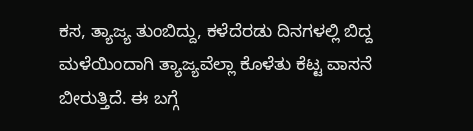ಕಸ, ತ್ಯಾಜ್ಯ ತುಂಬಿದ್ದು, ಕಳೆದೆರಡು ದಿನಗಳಲ್ಲಿ ಬಿದ್ದ ಮಳೆಯಿಂದಾಗಿ ತ್ಯಾಜ್ಯವೆಲ್ಲಾ ಕೊಳೆತು ಕೆಟ್ಟ ವಾಸನೆ ಬೀರುತ್ತಿದೆ. ಈ ಬಗ್ಗೆ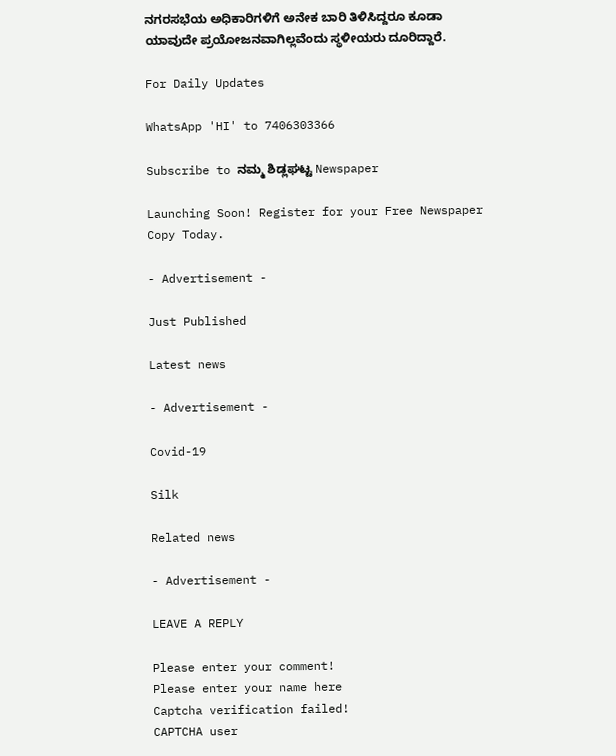ನಗರಸಭೆಯ ಅಧಿಕಾರಿಗಳಿಗೆ ಅನೇಕ ಬಾರಿ ತಿಳಿಸಿದ್ದರೂ ಕೂಡಾ ಯಾವುದೇ ಪ್ರಯೋಜನವಾಗಿಲ್ಲವೆಂದು ಸ್ಥಳೀಯರು ದೂರಿದ್ದಾರೆ.

For Daily Updates

WhatsApp 'HI' to 7406303366

Subscribe to ನಮ್ಮ ಶಿಡ್ಲಘಟ್ಟ Newspaper

Launching Soon! Register for your Free Newspaper Copy Today.

- Advertisement -

Just Published

Latest news

- Advertisement -

Covid-19

Silk

Related news

- Advertisement -

LEAVE A REPLY

Please enter your comment!
Please enter your name here
Captcha verification failed!
CAPTCHA user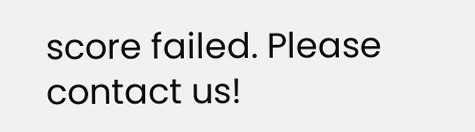score failed. Please contact us!